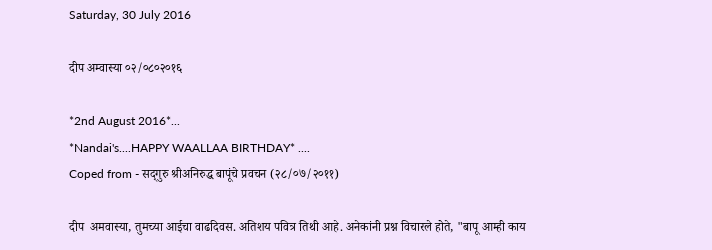Saturday, 30 July 2016

दीप अम्वास्या ०२/०८०२०१६

*2nd August 2016*...
*Nandai's....HAPPY WAALLAA BIRTHDAY* ....
Coped from - सद्‌गुरु श्रीअनिरुद्ध बापूंचे प्रवचन (२८/०७/२०११)

दीप  अमवास्या, तुमच्या आईचा वाढदिवस. अतिशय पवित्र तिथी आहे. अनेकांनी प्रश्न विचारले होते, "बापू आम्ही काय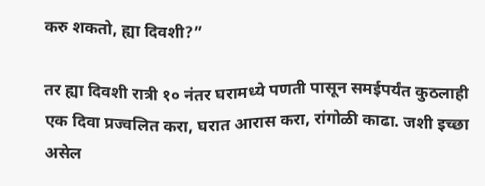करु शकतो, ह्या दिवशी?”

तर ह्या दिवशी रात्री १० नंतर घरामध्ये पणती पासून समईपर्यंत कुठलाही एक दिवा प्रज्वलित करा, घरात आरास करा, रांगोळी काढा. जशी इच्छा असेल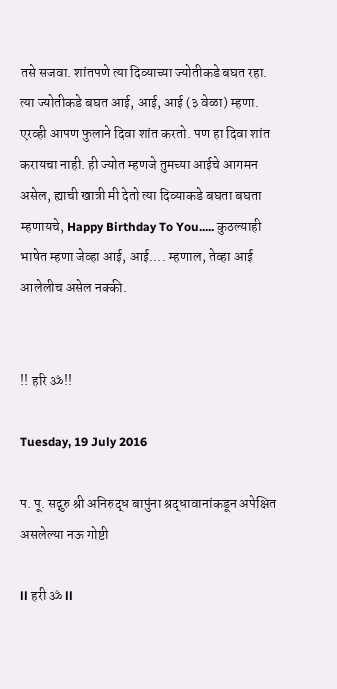तसे सजवा. शांतपणे त्या दिव्याच्या ज्योतीकडे बघत रहा. त्या ज्योतीकडे बघत आई, आई, आई (३ वेळा) म्हणा.
एरव्ही आपण फुलाने दिवा शांत करतो. पण हा दिवा शांत करायचा नाही. ही ज्योत म्हणजे तुमच्या आईचे आगमन असेल, ह्याची खात्री मी देतो त्या दिव्याकडे बघता बघता म्हणायचे, Happy Birthday To You..... कुठल्याही भाषेत म्हणा जेव्हा आई, आई.... म्हणाल, तेव्हा आई आलेलीच असेल नक्की.


!! हरि ॐ!!

Tuesday, 19 July 2016

प. पू. सद्गुरु श्री अनिरुद्ध बापुंना श्रद्धावानांकडून अपेक्षित असलेल्या नऊ गोष्टी

ll हरी ॐ ll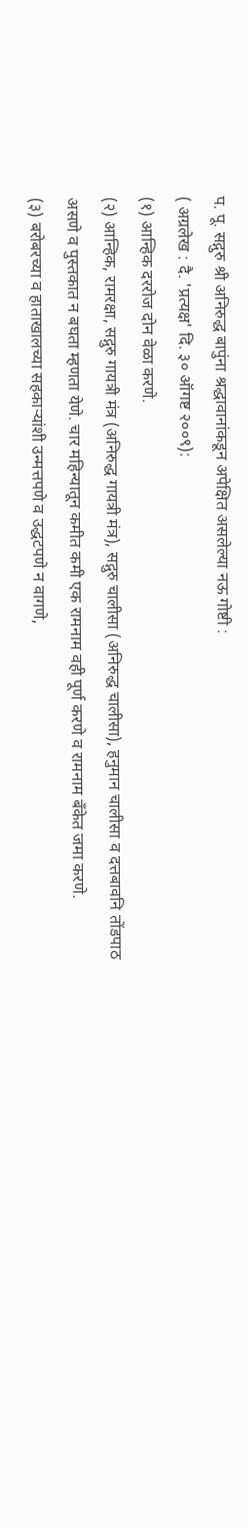प. पू. सद्गुरु श्री अनिरुद्ध बापुंना श्रद्धावानांकडून अपेक्षित असलेल्या नऊ गोष्टी :
( अग्रलेख : दै. 'प्रत्यक्ष' दि. ३० ऑगष्ट २००९):
(१) आन्हिक दररोज दोन वेळा करणे.
(२) आन्हिक, रामरक्षा, सद्गुरु गायत्री मंत्र (अनिरुद्ध गायत्री मंत्र), सद्गुरु चालीसा (अनिरुद्ध चालीसा), हनुमान चालीसा व दत्तबावनि तोंडपाठ असणे व पुस्तकात न बघता म्हणता येणे. चार महिन्यातून कमीत कमी एक रामनाम वही पूर्ण करणे व रामनाम बँकेत जमा करणे.
(३) बरोबरच्या व हाताखालच्या सहकाऱ्यांशी उन्मत्तपणे व उद्धटपणे न वागणे,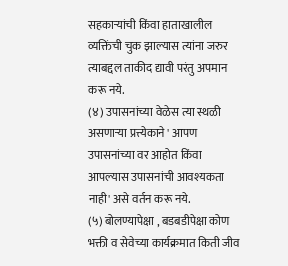सहकाऱ्यांची किंवा हाताखालील व्यक्तिंची चुक झाल्यास त्यांना जरुर त्याबद्दल ताकीद द्यावी परंतु अपमान करू नये.
(४) उपासनांच्या वेळेस त्या स्थळी असणाऱ्या प्रत्त्येकाने ' आपण उपासनांच्या वर आहोत किंवा आपल्यास उपासनांची आवश्यकता नाही' असे वर्तन करू नये.
(५) बोलण्यापेक्षा , बडबडीपेक्षा कोण भक्ती व सेवेच्या कार्यक्रमात किती जीव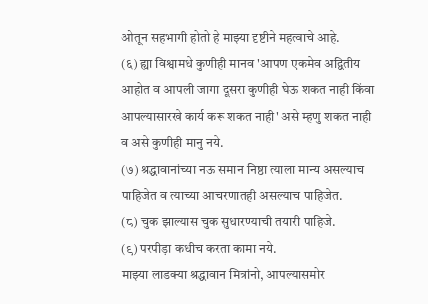ओतून सहभागी होतो हे माझ्या दृष्टीने महत्वाचे आहे.
(६) ह्या विश्वामधे कुणीही मानव 'आपण एकमेव अद्वितीय आहोत व आपली जागा दूसरा कुणीही घेऊ शकत नाही किंवा आपल्यासारखे कार्य करू शकत नाही' असे म्हणु शकत नाही व असे कुणीही मानु नये.
(७) श्रद्धावानांच्या नऊ समान निष्ठा त्याला मान्य असल्याच पाहिजेत व त्याच्या आचरणातही असल्याच पाहिजेत.
(८) चुक झाल्यास चुक सुधारण्याची तयारी पाहिजे.
(९) परपीड़ा कधीच करता कामा नये.
माझ्या लाडक्या श्रद्धावान मित्रांनो, आपल्यासमोर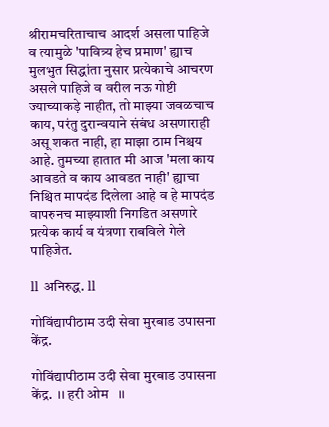श्रीरामचरिताचाच आदर्श असला पाहिजे व त्यामुळे 'पावित्र्य हेच प्रमाण' ह्याच मुलभुत सिद्धांता नुसार प्रत्येकाचे आचरण असले पाहिजे व वरील नऊ गोष्टी ज्याच्याकड़े नाहीत, तो माझ्या जवळचाच काय, परंतु दुरान्वयाने संबंध असणाराही असू शकत नाही, हा माझा ठाम निश्चय आहे. तुमच्या हातात मी आज 'मला काय आवडते व काय आवडत नाही' ह्याचा निश्चित मापदंड दिलेला आहे व हे मापदंड वापरुनच माझ्याशी निगडित असणारे प्रत्येक कार्य व यंत्रणा राबविले गेले पाहिजेत.

ll अनिरुद्ध. ll

गोविंद्यापीठाम उदी सेवा मुरबाड उपासना केंद्र.

गोविंद्यापीठाम उदी सेवा मुरबाड उपासना केंद्र.  ।। हरी ओम   ।।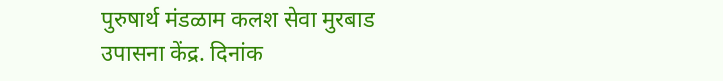पुरुषार्थ मंडळाम कलश सेवा मुरबाड उपासना केंद्र. दिनांक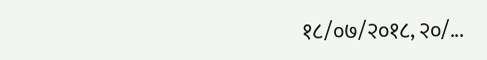१८/०७/२०१८, २०/...